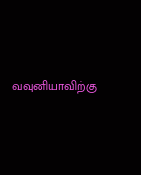வவுனியாவிற்கு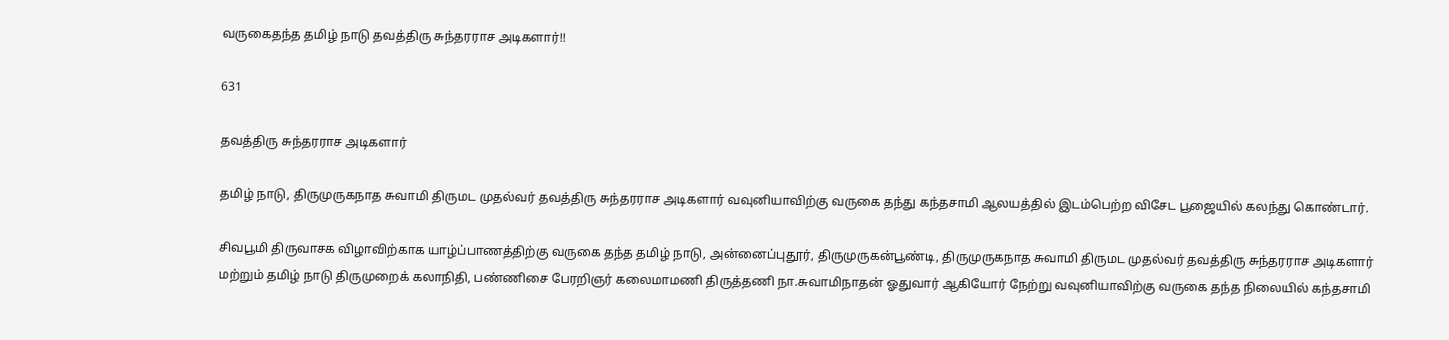வருகைதந்த தமிழ் நாடு தவத்திரு சுந்தரராச அடிகளார்!!

631

தவத்திரு சுந்தரராச அடிகளார்

தமிழ் நாடு, திருமுருகநாத சுவாமி திருமட முதல்வர் தவத்திரு சுந்தரராச அடிகளார் வவுனியாவிற்கு வருகை தந்து கந்தசாமி ஆலயத்தில் இடம்பெற்ற விசேட பூஜையில் கலந்து கொண்டார்.

சிவபூமி திருவாசக விழாவிற்காக யாழ்ப்பாணத்திற்கு வருகை தந்த தமிழ் நாடு, அன்னைப்புதூர், திருமுருகன்பூண்டி, திருமுருகநாத சுவாமி திருமட முதல்வர் தவத்திரு சுந்தரராச அடிகளார் மற்றும் தமிழ் நாடு திருமுறைக் கலாநிதி, பண்ணிசை பேரறிஞர் கலைமாமணி திருத்தணி நா.சுவாமிநாதன் ஓதுவார் ஆகியோர் நேற்று வவுனியாவிற்கு வருகை தந்த நிலையில் கந்தசாமி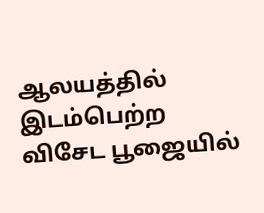ஆலயத்தில் இடம்பெற்ற விசேட பூஜையில்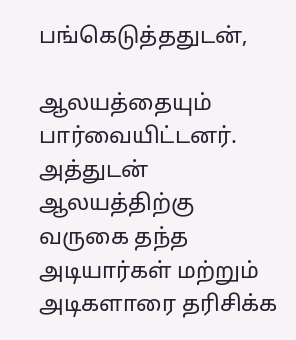பங்கெடுத்ததுடன்,

ஆலயத்தையும் பார்வையிட்டனர். அத்துடன் ஆலயத்திற்கு வருகை தந்த அடியார்கள் மற்றும் அடிகளாரை தரிசிக்க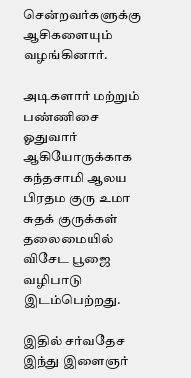சென்றவர்களுக்கு ஆசிகளையும் வழங்கினார்.

அடிகளார் மற்றும் பண்ணிசை ஓதுவார் ஆகியோருக்காக கந்தசாமி ஆலய பிரதம குரு உமா சுதக் குருக்கள் தலைமையில் விசேட பூஜை வழிபாடு இடம்பெற்றது.

இதில் சர்வதேச இந்து இளைஞர்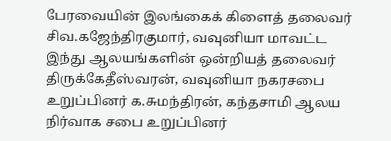பேரவையின் இலங்கைக் கிளைத் தலைவர் சிவ.கஜேந்திரகுமார், வவுனியா மாவட்ட இந்து ஆலயங்களின் ஒன்றியத் தலைவர் திருக்கேதீஸ்வரன், வவுனியா நகரசபை உறுப்பினர் க.சுமந்திரன், கந்தசாமி ஆலய நிர்வாக சபை உறுப்பினர்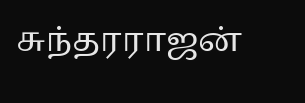சுந்தரராஜன்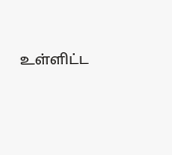உள்ளிட்ட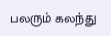பலரும் கலந்து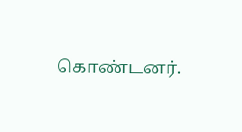கொண்டனர்.